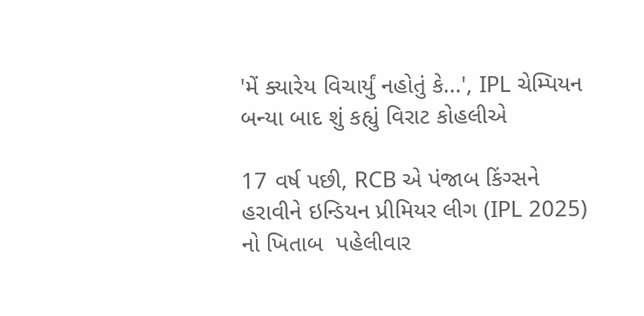'મેં ક્યારેય વિચાર્યું નહોતું કે...', IPL ચેમ્પિયન બન્યા બાદ શું કહ્યું વિરાટ કોહલીએ

17 વર્ષ પછી, RCB એ પંજાબ કિંગ્સને હરાવીને ઇન્ડિયન પ્રીમિયર લીગ (IPL 2025) નો ખિતાબ  પહેલીવાર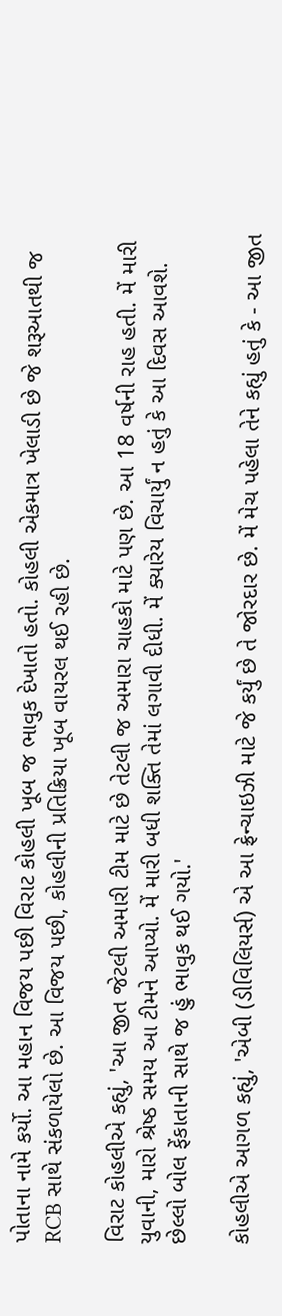પોતાના નામે કર્યો. આ મહાન વિજય પછી વિરાટ કોહલી ખૂબ જ ભાવુક દેખાતો હતો. કોહલી એકમાત્ર ખેલાડી છે જે શરૂઆતથી જ RCB સાથે સંકળાયેલો છે. આ વિજય પછી, કોહલીની પ્રતિક્રિયા ખૂબ વાયરલ થઈ રહી છે.

વિરાટ કોહલીએ કહ્યું, 'આ જીત જેટલી અમારી ટીમ માટે છે તેટલી જ અમારા ચાહકો માટે પણ છે. આ 18 વર્ષની રાહ હતી. મેં મારી યુવાની, મારો શ્રેષ્ઠ સમય આ ટીમને આપ્યો. મેં મારી બધી શક્તિ તેમાં લગાવી દીધી. મેં ક્યારેય વિચાર્યું ન હતું કે આ દિવસ આવશે. છેલ્લો બોલ ફેંકાતાની સાથે જ હું ભાવુક થઈ ગયો.'

કોહલીએ આગળ કહ્યું, 'એબી (ડીવિલિયર્સ) એ આ ફ્રેન્ચાઇઝી માટે જે કર્યું છે તે જોરદાર છે. મેં મેચ પહેલા તેને કહ્યું હતું કે - આ જીત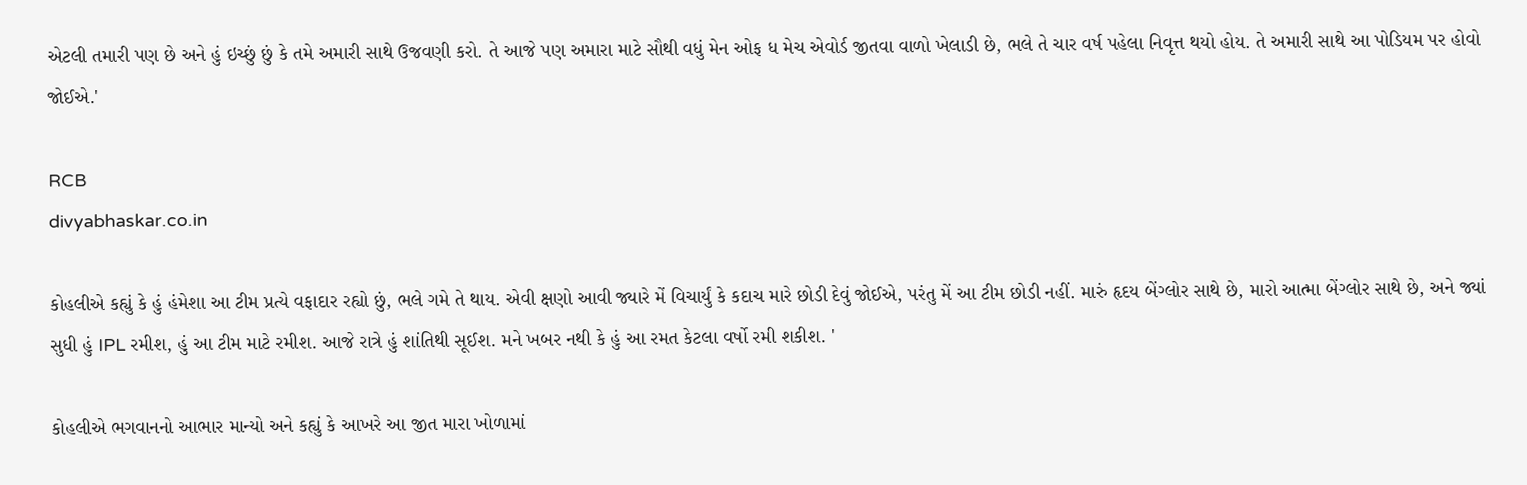એટલી તમારી પણ છે અને હું ઇચ્છું છું કે તમે અમારી સાથે ઉજવણી કરો. તે આજે પણ અમારા માટે સૌથી વધું મેન ઓફ ધ મેચ એવોર્ડ જીતવા વાળો ખેલાડી છે, ભલે તે ચાર વર્ષ પહેલા નિવૃત્ત થયો હોય. તે અમારી સાથે આ પોડિયમ પર હોવો જોઈએ.'

RCB
divyabhaskar.co.in

કોહલીએ કહ્યું કે હું હંમેશા આ ટીમ પ્રત્યે વફાદાર રહ્યો છું, ભલે ગમે તે થાય. એવી ક્ષણો આવી જ્યારે મેં વિચાર્યું કે કદાચ મારે છોડી દેવું જોઈએ, પરંતુ મેં આ ટીમ છોડી નહીં. મારું હૃદય બેંગ્લોર સાથે છે, મારો આત્મા બેંગ્લોર સાથે છે, અને જ્યાં સુધી હું IPL રમીશ, હું આ ટીમ માટે રમીશ. આજે રાત્રે હું શાંતિથી સૂઈશ. મને ખબર નથી કે હું આ રમત કેટલા વર્ષો રમી શકીશ. '

કોહલીએ ભગવાનનો આભાર માન્યો અને કહ્યું કે આખરે આ જીત મારા ખોળામાં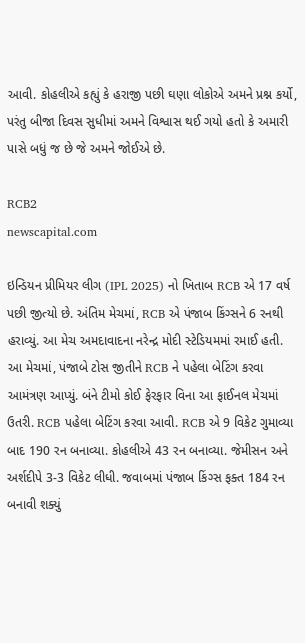આવી. કોહલીએ કહ્યું કે હરાજી પછી ઘણા લોકોએ અમને પ્રશ્ન કર્યો, પરંતુ બીજા દિવસ સુધીમાં અમને વિશ્વાસ થઈ ગયો હતો કે અમારી પાસે બધું જ છે જે અમને જોઈએ છે.

RCB2
newscapital.com

ઇન્ડિયન પ્રીમિયર લીગ (IPL 2025) નો ખિતાબ RCB એ 17 વર્ષ પછી જીત્યો છે. અંતિમ મેચમાં, RCB એ પંજાબ કિંગ્સને 6 રનથી હરાવ્યું. આ મેચ અમદાવાદના નરેન્દ્ર મોદી સ્ટેડિયમમાં રમાઈ હતી. આ મેચમાં, પંજાબે ટોસ જીતીને RCB ને પહેલા બેટિંગ કરવા આમંત્રણ આપ્યું. બંને ટીમો કોઈ ફેરફાર વિના આ ફાઈનલ મેચમાં ઉતરી. RCB પહેલા બેટિંગ કરવા આવી. RCB એ 9 વિકેટ ગુમાવ્યા બાદ 190 રન બનાવ્યા. કોહલીએ 43 રન બનાવ્યા. જેમીસન અને અર્શદીપે 3-3 વિકેટ લીધી. જવાબમાં પંજાબ કિંગ્સ ફક્ત 184 રન બનાવી શક્યું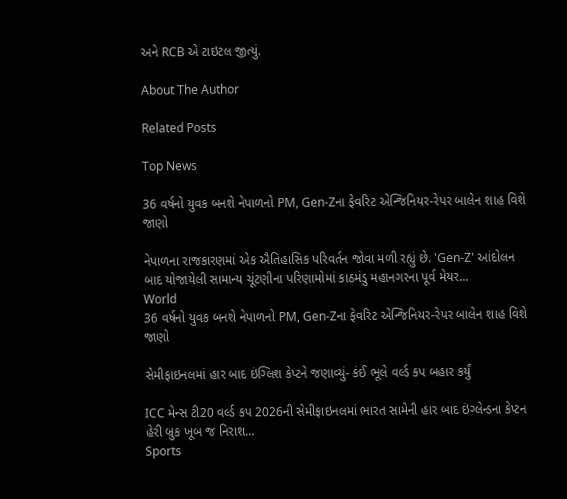અને RCB એ ટાઇટલ જીત્યું.

About The Author

Related Posts

Top News

36 વર્ષનો યુવક બનશે નેપાળનો PM, Gen-Zના ફેવરિટ એન્જિનિયર-રેપર બાલેન શાહ વિશે જાણો

નેપાળના રાજકારણમાં એક ઐતિહાસિક પરિવર્તન જોવા મળી રહ્યું છે. 'Gen-Z' આંદોલન બાદ યોજાયેલી સામાન્ય ચૂંટણીના પરિણામોમાં કાઠમંડુ મહાનગરના પૂર્વ મેયર...
World
36 વર્ષનો યુવક બનશે નેપાળનો PM, Gen-Zના ફેવરિટ એન્જિનિયર-રેપર બાલેન શાહ વિશે જાણો

સેમીફાઇનલમાં હાર બાદ ઇંગ્લિશ કેપ્ટને જણાવ્યું- કંઈ ભૂલે વર્લ્ડ કપ બહાર કર્યું

ICC મેન્સ ટી20 વર્લ્ડ કપ 2026ની સેમીફાઇનલમાં ભારત સામેની હાર બાદ ઇંગ્લેન્ડના કેપ્ટન હેરી બ્રુક ખૂબ જ નિરાશ...
Sports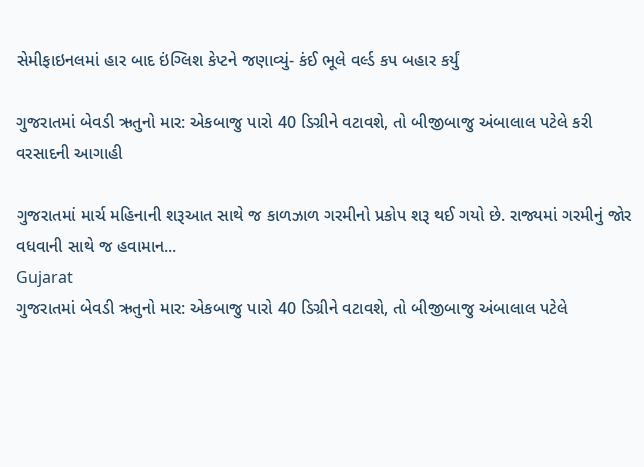સેમીફાઇનલમાં હાર બાદ ઇંગ્લિશ કેપ્ટને જણાવ્યું- કંઈ ભૂલે વર્લ્ડ કપ બહાર કર્યું

ગુજરાતમાં બેવડી ઋતુનો માર: એકબાજુ પારો 40 ડિગ્રીને વટાવશે, તો બીજીબાજુ અંબાલાલ પટેલે કરી વરસાદની આગાહી

ગુજરાતમાં માર્ચ મહિનાની શરૂઆત સાથે જ કાળઝાળ ગરમીનો પ્રકોપ શરૂ થઈ ગયો છે. રાજ્યમાં ગરમીનું જોર વધવાની સાથે જ હવામાન...
Gujarat
ગુજરાતમાં બેવડી ઋતુનો માર: એકબાજુ પારો 40 ડિગ્રીને વટાવશે, તો બીજીબાજુ અંબાલાલ પટેલે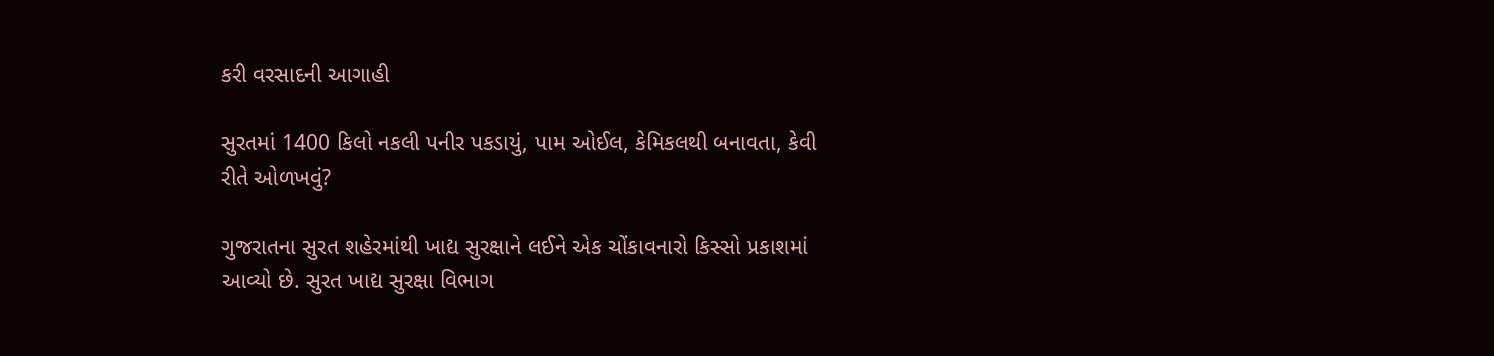કરી વરસાદની આગાહી

સુરતમાં 1400 કિલો નકલી પનીર પકડાયું, પામ ઓઈલ, કેમિકલથી બનાવતા, કેવી રીતે ઓળખવું?

ગુજરાતના સુરત શહેરમાંથી ખાદ્ય સુરક્ષાને લઈને એક ચોંકાવનારો કિસ્સો પ્રકાશમાં આવ્યો છે. સુરત ખાદ્ય સુરક્ષા વિભાગ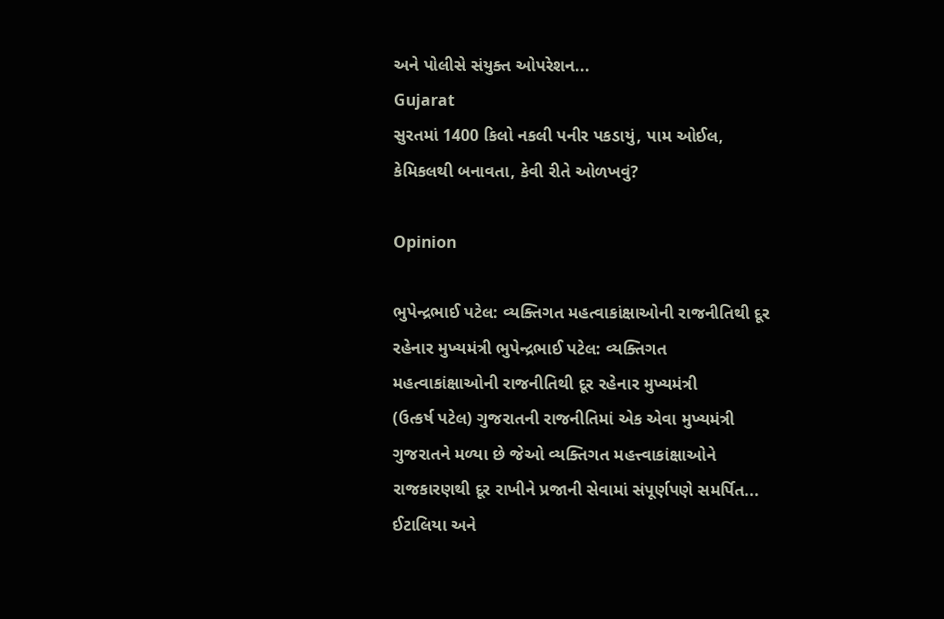અને પોલીસે સંયુક્ત ઓપરેશન...
Gujarat
સુરતમાં 1400 કિલો નકલી પનીર પકડાયું, પામ ઓઈલ, કેમિકલથી બનાવતા, કેવી રીતે ઓળખવું?

Opinion

ભુપેન્દ્રભાઈ પટેલ: વ્યક્તિગત મહત્વાકાંક્ષાઓની રાજનીતિથી દૂર રહેનાર મુખ્યમંત્રી ભુપેન્દ્રભાઈ પટેલ: વ્યક્તિગત મહત્વાકાંક્ષાઓની રાજનીતિથી દૂર રહેનાર મુખ્યમંત્રી
(ઉત્કર્ષ પટેલ) ગુજરાતની રાજનીતિમાં એક એવા મુખ્યમંત્રી ગુજરાતને મળ્યા છે જેઓ વ્યક્તિગત મહત્ત્વાકાંક્ષાઓને રાજકારણથી દૂર રાખીને પ્રજાની સેવામાં સંપૂર્ણપણે સમર્પિત...
ઈટાલિયા અને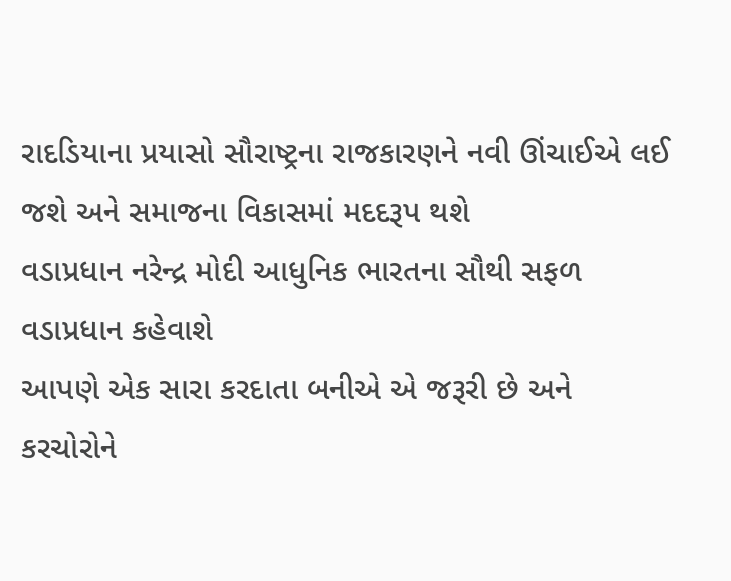રાદડિયાના પ્રયાસો સૌરાષ્ટ્રના રાજકારણને નવી ઊંચાઈએ લઈ જશે અને સમાજના વિકાસમાં મદદરૂપ થશે
વડાપ્રધાન નરેન્દ્ર મોદી આધુનિક ભારતના સૌથી સફળ વડાપ્રધાન કહેવાશે
આપણે એક સારા કરદાતા બનીએ એ જરૂરી છે અને કરચોરોને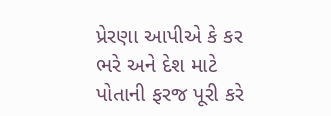પ્રેરણા આપીએ કે કર ભરે અને દેશ માટે પોતાની ફરજ પૂરી કરે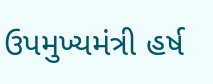ઉપમુખ્યમંત્રી હર્ષ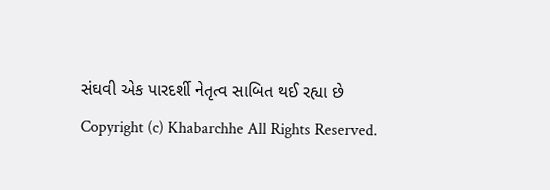સંઘવી એક પારદર્શી નેતૃત્વ સાબિત થઈ રહ્યા છે
Copyright (c) Khabarchhe All Rights Reserved.